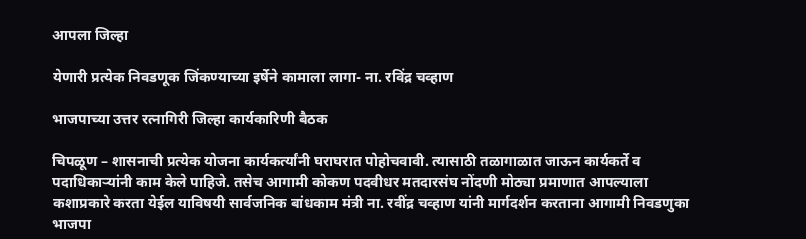आपला जिल्हा

येणारी प्रत्येक निवडणूक जिंकण्याच्या इर्षेने कामाला लागा- ना. रविंद्र चव्हाण

भाजपाच्या उत्तर रत्नागिरी जिल्हा कार्यकारिणी बैठक

चिपळूण – शासनाची प्रत्येक योजना कार्यकर्त्यांनी घराघरात पोहोचवावी. त्यासाठी तळागाळात जाऊन कार्यकर्ते व पदाधिकाऱ्यांनी काम केले पाहिजे. तसेच आगामी कोकण पदवीधर मतदारसंघ नोंदणी मोठ्या प्रमाणात आपल्याला कशाप्रकारे करता येईल याविषयी सार्वजनिक बांधकाम मंत्री ना. रवींद्र चव्हाण यांनी मार्गदर्शन करताना आगामी निवडणुका भाजपा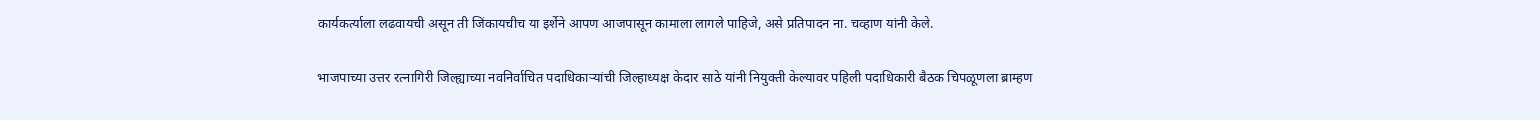कार्यकर्त्याला लढवायची असून ती जिंकायचीच या इर्शेने आपण आजपासून कामाला लागले पाहिजे, असे प्रतिपादन ना. चव्हाण यांनी केले.

भाजपाच्या उत्तर रत्नागिरी जिल्ह्याच्या नवनिर्वाचित पदाधिकाऱ्यांची जिल्हाध्यक्ष केदार साठे यांनी नियुक्ती केल्यावर पहिली पदाधिकारी बैठक चिपळूणला ब्राम्हण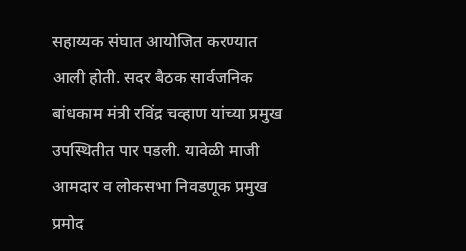सहाय्यक संघात आयोजित करण्यात आली होती. सदर बैठक सार्वजनिक बांधकाम मंत्री रविंद्र चव्हाण यांच्या प्रमुख उपस्थितीत पार पडली. यावेळी माजी आमदार व लोकसभा निवडणूक प्रमुख प्रमोद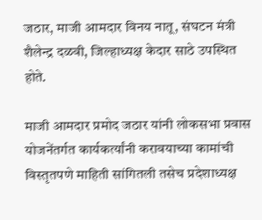जठार, माजी आमदार विनय नातू, संघटन मंत्री शैलेन्द्र दळवी, जिल्हाध्यक्ष केदार साठे उपस्थित होते.

माजी आमदार प्रमोद जठार यांनी लोकसभा प्रवास योजनेंतर्गत कार्यकर्त्यांनी करावयाच्या कामांची विस्तृतपणे माहिती सांगितली तसेच प्रदेशाध्यक्ष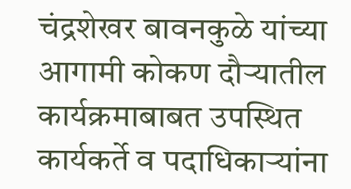चंद्रशेखर बावनकुळे यांच्या आगामी कोकण दौऱ्यातील कार्यक्रमाबाबत उपस्थित कार्यकर्ते व पदाधिकाऱ्यांना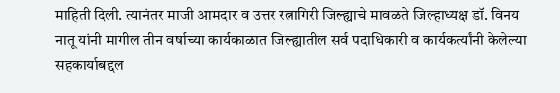माहिती दिली. त्यानंतर माजी आमदार व उत्तर रत्नागिरी जिल्ह्याचे मावळते जिल्हाध्यक्ष डॉ. विनय नातू यांनी मागील तीन वर्षाच्या कार्यकाळात जिल्ह्यातील सर्व पदाधिकारी व कार्यकर्त्यांनी केलेल्या सहकार्याबद्दल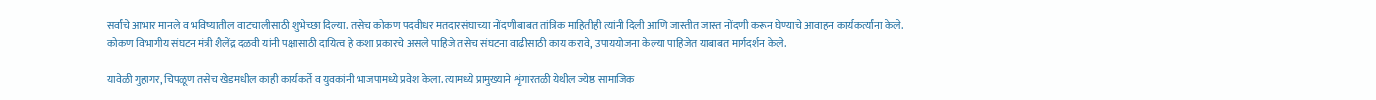सर्वांचे आभार मानले व भविष्यातील वाटचालीसाठी शुभेच्छा दिल्या. तसेच कोकण पदवीधर मतदारसंघाच्या नोंदणीबाबत तांत्रिक माहितीही त्यांनी दिली आणि जास्तीत जास्त नोंदणी करून घेण्याचे आवाहन कार्यकर्त्यांना केले. कोकण विभागीय संघटन मंत्री शैलेंद्र दळवी यांनी पक्षासाठी दायित्व हे कशा प्रकारचे असले पाहिजे तसेच संघटना वाढीसाठी काय करावे, उपाययोजना केल्या पाहिजेत याबाबत मार्गदर्शन केले.

यावेळी गुहागर, चिपळूण तसेच खेडमधील काही कार्यकर्ते व युवकांनी भाजपामध्ये प्रवेश केला. त्यामध्ये प्रामुख्याने शृंगारतळी येथील ज्येष्ठ सामाजिक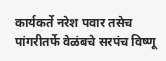कार्यकर्ते नरेश पवार तसेच पांगरीतर्फे वेळंबचे सरपंच विष्णू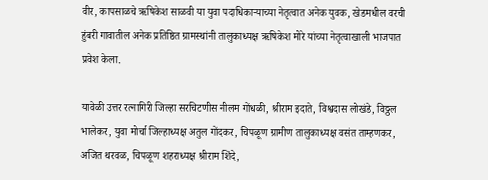वीर, कापसाळचे ऋषिकेश साळवी या युवा पदाधिकाऱ्याच्या नेतृत्वात अनेक युवक, खेडमधील वरची हुंबरी गावातील अनेक प्रतिष्ठित ग्रामस्थांनी तालुकाध्यक्ष ऋषिकेश मोरे यांच्या नेतृत्वाखाली भाजपात प्रवेश केला.

यावेळी उत्तर रत्नागिरी जिल्हा सरचिटणीस नीलम गोंधळी, श्रीराम इदाते, विश्वदास लोखंडे, विठ्ठल भालेकर, युवा मोर्चा जिल्हाध्यक्ष अतुल गोंदकर, चिपळूण ग्रामीण तालुकाध्यक्ष वसंत ताम्हणकर, अजित थरवळ, चिपळूण शहराध्यक्ष श्रीराम शिंदे,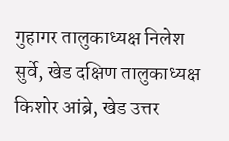गुहागर तालुकाध्यक्ष निलेश सुर्वे, खेड दक्षिण तालुकाध्यक्ष किशोर आंब्रे, खेड उत्तर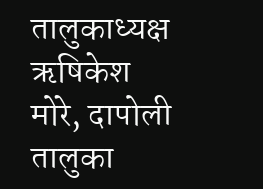तालुकाध्यक्ष ऋषिकेश मोरे, दापोली तालुका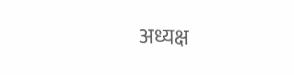अध्यक्ष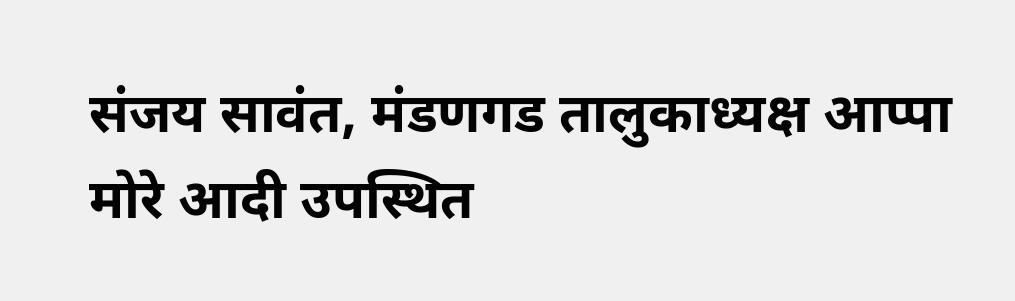संजय सावंत, मंडणगड तालुकाध्यक्ष आप्पा मोरे आदी उपस्थित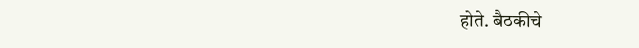होते. बैठकीचे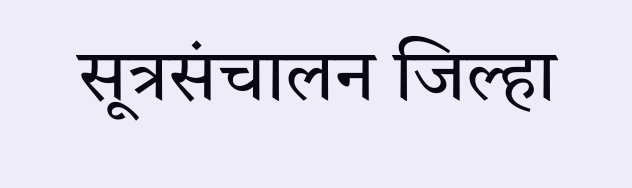सूत्रसंचालन जिल्हा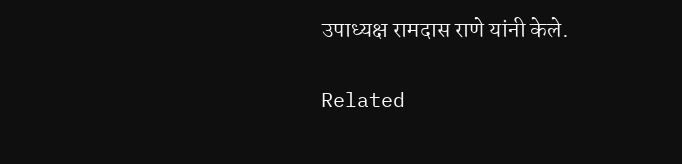उपाध्यक्ष रामदास राणे यांनी केले.

Related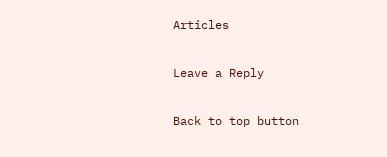Articles

Leave a Reply

Back to top button